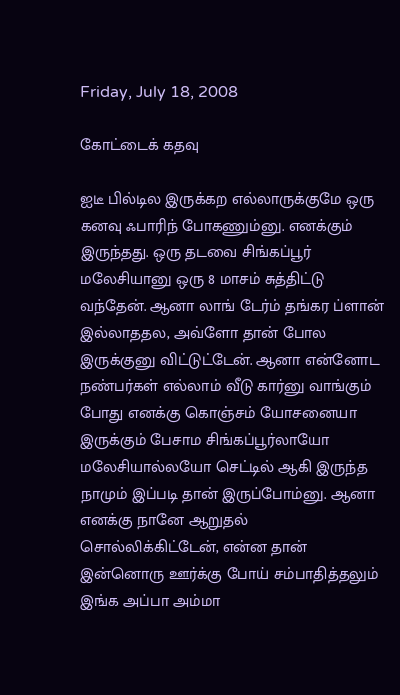Friday, July 18, 2008

கோட்டைக் கதவு

ஐடீ பில்டில இருக்கற எல்லாருக்குமே ஒரு கனவு ஃபாரிந் போகணும்னு. எனக்கும் இருந்தது. ஒரு தடவை சிங்கப்பூர் மலேசியானு ஒரு 8 மாசம் சுத்திட்டு வந்தேன். ஆனா லாங் டேர்ம் தங்கர ப்ளான் இல்லாததல, அவ்ளோ தான் போல இருக்குனு விட்டுட்டேன். ஆனா என்னோட நண்பர்கள் எல்லாம் வீடு கார்னு வாங்கும் போது எனக்கு கொஞ்சம் யோசனையா இருக்கும் பேசாம சிங்கப்பூர்லாயோ மலேசியால்லயோ செட்டில் ஆகி இருந்த நாமும் இப்படி தான் இருப்போம்னு. ஆனா எனக்கு நானே ஆறுதல் சொல்லிக்கிட்டேன், என்ன தான் இன்னொரு ஊர்க்கு போய் சம்பாதித்தலும் இங்க அப்பா அம்மா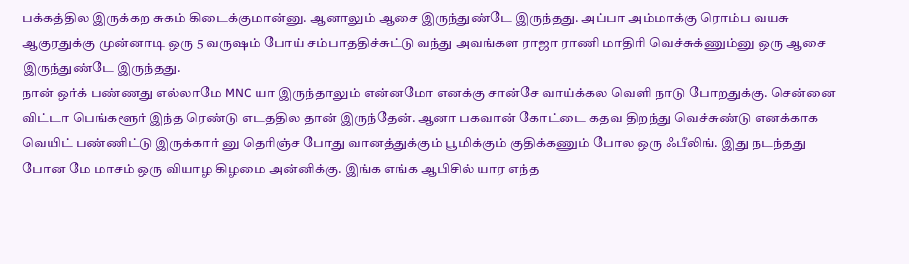பக்கத்தில இருக்கற சுகம் கிடைக்குமான்னு. ஆனாலும் ஆசை இருந்துண்டே இருந்தது. அப்பா அம்மாக்கு ரொம்ப வயசு ஆகுரதுக்கு முன்னாடி ஒரு 5 வருஷம் போய் சம்பாததிச்சுட்டு வந்து அவங்கள ராஜா ராணி மாதிரி வெச்சுக்ணும்னு ஒரு ஆசை இருந்துண்டே இருந்தது.
நான் ஒர்க் பண்ணது எல்லாமே MNC யா இருந்தாலும் என்னமோ எனக்கு சான்சே வாய்க்கல வெளி நாடு போறதுக்கு. சென்னை விட்டா பெங்களூர் இந்த ரெண்டு எடததில தான் இருந்தேன். ஆனா பகவான் கோட்டை கதவ திறந்து வெச்சுண்டு எனக்காக வெயிட் பண்ணிட்டு இருக்கார் னு தெரிஞ்ச போது வானத்துக்கும் பூமிக்கும் குதிக்கணும் போல ஒரு ஃபீலிங். இது நடந்தது போன மே மாசம் ஒரு வியாழ கிழமை அன்னிக்கு. இங்க எங்க ஆபிசில் யார எந்த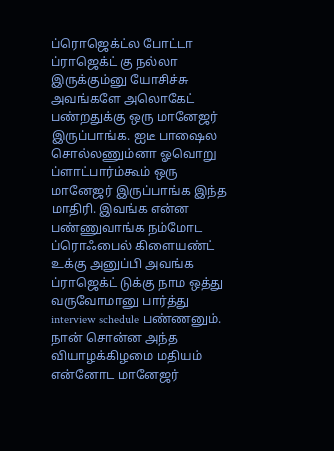ப்ரொஜெக்ட்ல போட்டா ப்ராஜெக்ட் கு நல்லா இருக்கும்னு யோசிச்சு அவங்களே அலொகேட் பண்றதுக்கு ஒரு மானேஜர் இருப்பாங்க. ஐடீ பாஷைல சொல்லணும்னா ஓவொறு ப்ளாட்பார்ம்கூம் ஒரு மானேஜர் இருப்பாங்க இந்த மாதிரி. இவங்க என்ன பண்ணுவாங்க நம்மோட ப்ரொஃபைல் கிளையண்ட் உக்கு அனுப்பி அவங்க ப்ராஜெக்ட் டுக்கு நாம ஒத்து வருவோமானு பார்த்து interview schedule பண்ணனும். நான் சொன்ன அந்த வியாழக்கிழமை மதியம் என்னோட மானேஜர்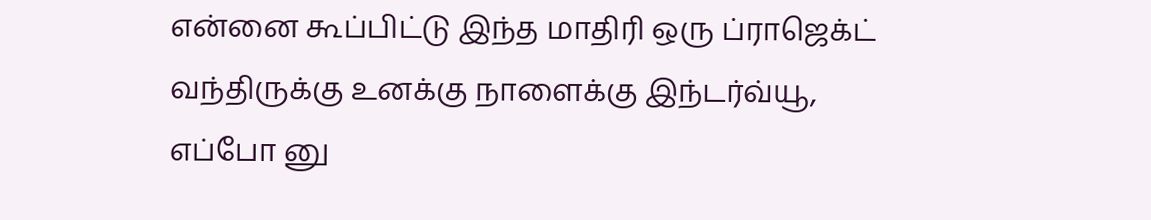என்னை கூப்பிட்டு இந்த மாதிரி ஒரு ப்ராஜெக்ட் வந்திருக்கு உனக்கு நாளைக்கு இந்டர்வ்யூ, எப்போ னு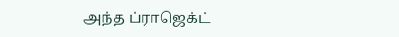அந்த ப்ராஜெக்ட்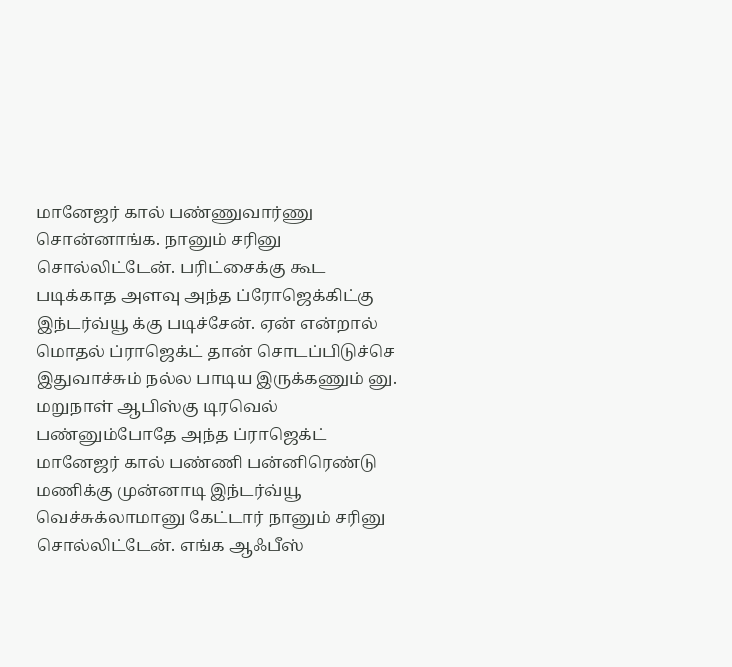மானேஜர் கால் பண்ணுவார்ணு சொன்னாங்க. நானும் சரினு சொல்லிட்டேன். பரிட்சைக்கு கூட படிக்காத அளவு அந்த ப்ரோஜெக்கிட்கு இந்டர்வ்யூ க்கு படிச்சேன். ஏன் என்றால் மொதல் ப்ராஜெக்ட் தான் சொடப்பிடுச்செ இதுவாச்சும் நல்ல பாடிய இருக்கணும் னு.
மறுநாள் ஆபிஸ்கு டிரவெல் பண்னும்போதே அந்த ப்ராஜெக்ட் மானேஜர் கால் பண்ணி பன்னிரெண்டு மணிக்கு முன்னாடி இந்டர்வ்யூ வெச்சுக்லாமானு கேட்டார் நானும் சரினு சொல்லிட்டேன். எங்க ஆஃபீஸ்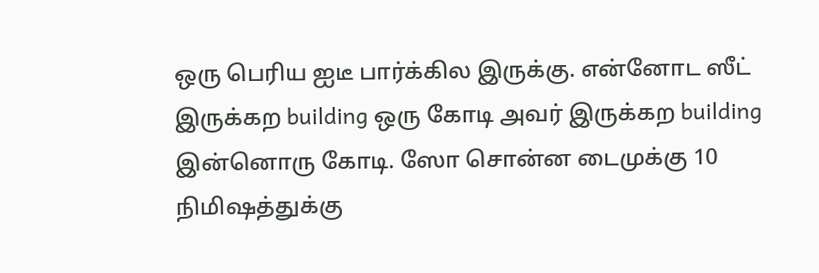ஒரு பெரிய ஐடீ பார்க்கில இருக்கு. என்னோட ஸீட் இருக்கற building ஒரு கோடி அவர் இருக்கற building இன்னொரு கோடி. ஸோ சொன்ன டைமுக்கு 10 நிமிஷத்துக்கு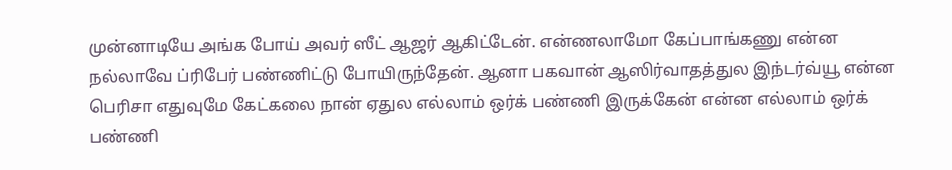முன்னாடியே அங்க போய் அவர் ஸீட் ஆஜர் ஆகிட்டேன். என்ணலாமோ கேப்பாங்கணு என்ன நல்லாவே ப்ரிபேர் பண்ணிட்டு போயிருந்தேன். ஆனா பகவான் ஆஸிர்வாதத்துல இந்டர்வ்யூ என்ன பெரிசா எதுவுமே கேட்கலை நான் ஏதுல எல்லாம் ஒர்க் பண்ணி இருக்கேன் என்ன எல்லாம் ஒர்க் பண்ணி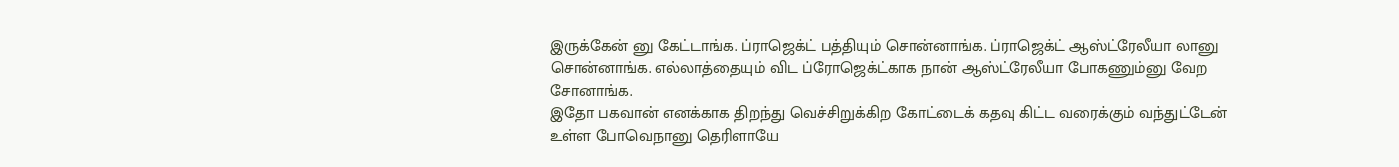இருக்கேன் னு கேட்டாங்க. ப்ராஜெக்ட் பத்தியும் சொன்னாங்க. ப்ராஜெக்ட் ஆஸ்ட்ரேலீயா லானு சொன்னாங்க. எல்லாத்தையும் விட ப்ரோஜெக்ட்காக நான் ஆஸ்ட்ரேலீயா போகணும்னு வேற சோனாங்க.
இதோ பகவான் எனக்காக திறந்து வெச்சிறுக்கிற கோட்டைக் கதவு கிட்ட வரைக்கும் வந்துட்டேன் உள்ள போவெநானு தெரிளாயே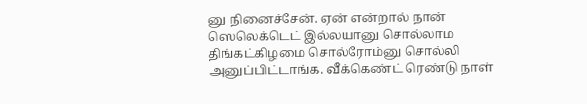னு நினைச்சேன். ஏன் என்றால் நான் ஸெலெக்டெட் இல்லயானு சொல்லாம திங்கட்கிழமை சொல்ரோம்னு சொல்லி அனுப்பிட்டாங்க. வீக்கெண்ட் ரெண்டு நாள்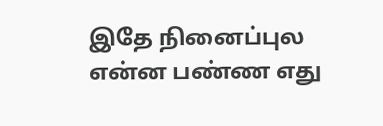இதே நினைப்புல என்ன பண்ண எது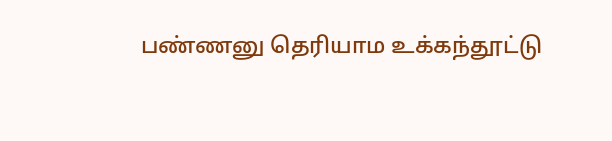பண்ணனு தெரியாம உக்கந்தூட்டு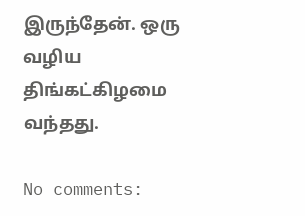இருந்தேன். ஒரு வழிய திங்கட்கிழமை வந்தது.

No comments: